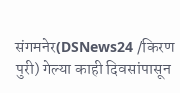संगमनेर(DSNews24 /किरण पुरी) गेल्या काही दिवसांपासून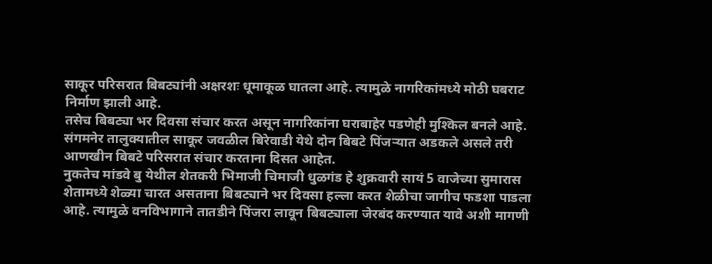साकूर परिसरात बिबट्यांनी अक्षरशः धूमाकूळ घातला आहे. त्यामुळे नागरिकांमध्ये मोठी घबराट निर्माण झाली आहे.
तसेच बिबट्या भर दिवसा संचार करत असून नागरिकांना घराबाहेर पडणेही मुश्किल बनले आहे. संगमनेर तालुक्यातील साकूर जवळील बिरेवाडी येथे दोन बिबटे पिंजऱ्यात अडकले असले तरी आणखीन बिबटे परिसरात संचार करताना दिसत आहेत.
नुकतेच मांडवे बु येथील शेतकरी भिमाजी चिमाजी धुळगंड हे शुक्रवारी सायं 5 वाजेच्या सुमारास शेतामध्ये शेळ्या चारत असताना बिबट्याने भर दिवसा हल्ला करत शेळीचा जागीच फडशा पाडला आहे. त्यामुळे वनविभागाने तातडीने पिंजरा लावून बिबट्याला जेरबंद करण्यात यावे अशी मागणी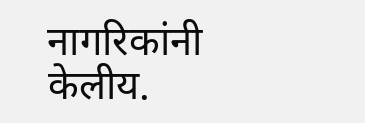नागरिकांनी केलीय.